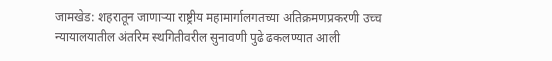जामखेड: शहरातून जाणाऱ्या राष्ट्रीय महामार्गालगतच्या अतिक्रमणप्रकरणी उच्च न्यायालयातील अंतरिम स्थगितीवरील सुनावणी पुढे ढकलण्यात आली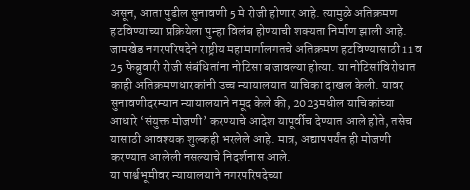असून, आता पुढील सुनावणी 5 मे रोजी होणार आहे. त्यामुळे अतिक्रमण हटविण्याच्या प्रक्रियेला पुन्हा विलंब होण्याची शक्यता निर्माण झाली आहे.
जामखेड नगरपरिषदेने राष्ट्रीय महामार्गालगतचे अतिक्रमण हटविण्यासाठी 11 व 25 फेब्रुवारी रोजी संबंधितांना नोटिसा बजावल्या होत्या. या नोटिसांविरोधात काही अतिक्रमणधारकांनी उच्च न्यायालयात याचिका दाखल केली. यावर सुनावणीदरम्यान न्यायालयाने नमूद केले की, 2023मधील याचिकांच्या आधारे ‘संयुक्त मोजणी’ करण्याचे आदेश यापूर्वीच देण्यात आले होते, तसेच यासाठी आवश्यक शुल्कही भरलेले आहे. मात्र, अद्यापपर्यंत ही मोजणी करण्यात आलेली नसल्याचे निदर्शनास आले.
या पार्श्वभूमीवर न्यायालयाने नगरपरिषदेच्या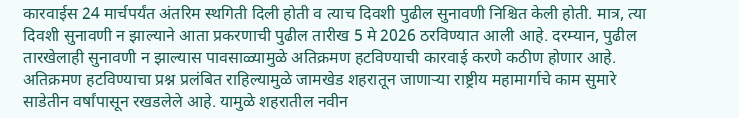कारवाईस 24 मार्चपर्यंत अंतरिम स्थगिती दिली होती व त्याच दिवशी पुढील सुनावणी निश्चित केली होती. मात्र, त्या दिवशी सुनावणी न झाल्याने आता प्रकरणाची पुढील तारीख 5 मे 2026 ठरविण्यात आली आहे. दरम्यान, पुढील तारखेलाही सुनावणी न झाल्यास पावसाळ्यामुळे अतिक्रमण हटविण्याची कारवाई करणे कठीण होणार आहे.
अतिक्रमण हटविण्याचा प्रश्न प्रलंबित राहिल्यामुळे जामखेड शहरातून जाणाऱ्या राष्ट्रीय महामार्गाचे काम सुमारे साडेतीन वर्षांपासून रखडलेले आहे. यामुळे शहरातील नवीन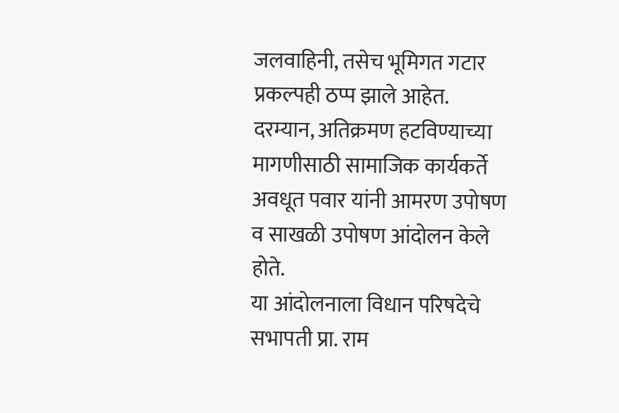जलवाहिनी, तसेच भूमिगत गटार प्रकल्पही ठप्प झाले आहेत. दरम्यान, अतिक्रमण हटविण्याच्या मागणीसाठी सामाजिक कार्यकर्ते अवधूत पवार यांनी आमरण उपोषण व साखळी उपोषण आंदोलन केले होते.
या आंदोलनाला विधान परिषदेचे सभापती प्रा. राम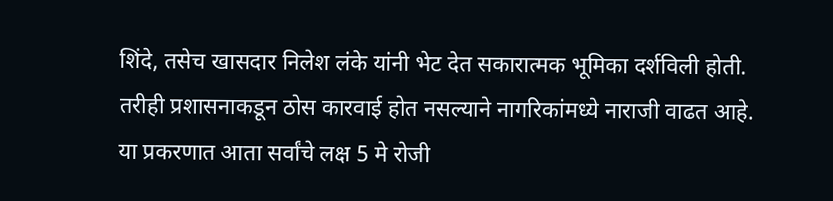शिंदे, तसेच खासदार निलेश लंके यांनी भेट देत सकारात्मक भूमिका दर्शविली होती. तरीही प्रशासनाकडून ठोस कारवाई होत नसल्याने नागरिकांमध्ये नाराजी वाढत आहे. या प्रकरणात आता सर्वांचे लक्ष 5 मे रोजी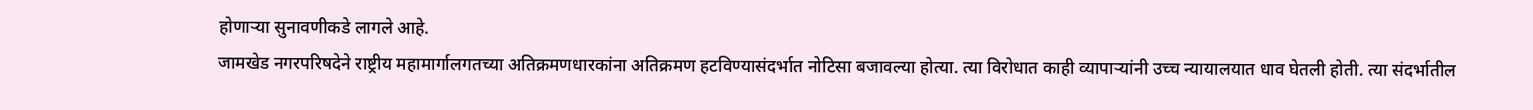होणाऱ्या सुनावणीकडे लागले आहे.
जामखेड नगरपरिषदेने राष्ट्रीय महामार्गालगतच्या अतिक्रमणधारकांना अतिक्रमण हटविण्यासंदर्भात नोटिसा बजावल्या होत्या. त्या विरोधात काही व्यापाऱ्यांनी उच्च न्यायालयात धाव घेतली होती. त्या संदर्भातील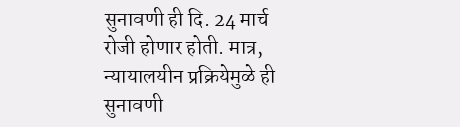सुनावणी ही दि. 24 मार्च रोजी होणार होती. मात्र, न्यायालयीन प्रक्रियेमुळे ही सुनावणी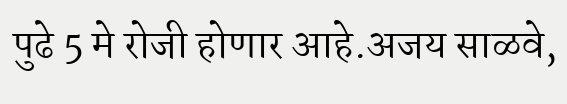पुढे 5 मे रोजी होणार आहे.अजय साळवे,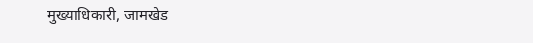मुख्याधिकारी, जामखेड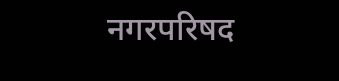नगरपरिषद